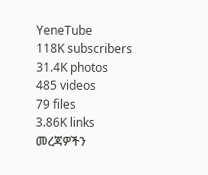YeneTube
118K subscribers
31.4K photos
485 videos
79 files
3.86K links
መረጃዎችን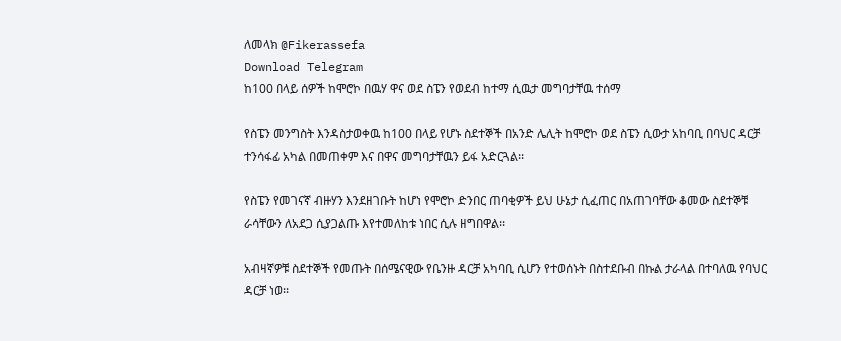ለመላክ @Fikerassefa
Download Telegram
ከ100 በላይ ሰዎች ከሞሮኮ በዉሃ ዋና ወደ ስፔን የወደብ ከተማ ሲዉታ መግባታቸዉ ተሰማ

የስፔን መንግስት እንዳስታወቀዉ ከ100 በላይ የሆኑ ስደተኞች በአንድ ሌሊት ከሞሮኮ ወደ ስፔን ሲውታ አከባቢ በባህር ዳርቻ ተንሳፋፊ አካል በመጠቀም እና በዋና መግባታቸዉን ይፋ አድርጓል፡፡

የስፔን የመገናኛ ብዙሃን እንደዘገቡት ከሆነ የሞሮኮ ድንበር ጠባቂዎች ይህ ሁኔታ ሲፈጠር በአጠገባቸው ቆመው ስደተኞቹ ራሳቸውን ለአደጋ ሲያጋልጡ እየተመለከቱ ነበር ሲሉ ዘግበዋል፡፡

አብዛኛዎቹ ስደተኞች የመጡት በሰሜናዊው የቤንዙ ዳርቻ አካባቢ ሲሆን የተወሰኑት በስተደቡብ በኩል ታራላል በተባለዉ የባህር ዳርቻ ነወ፡፡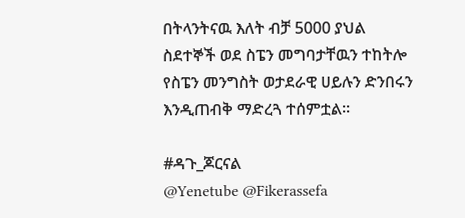በትላንትናዉ እለት ብቻ 5000 ያህል ስደተኞች ወደ ስፔን መግባታቸዉን ተከትሎ የስፔን መንግስት ወታደራዊ ሀይሉን ድንበሩን እንዲጠብቅ ማድረጓ ተሰምቷል፡፡

#ዳጉ_ጆርናል
@Yenetube @Fikerassefa